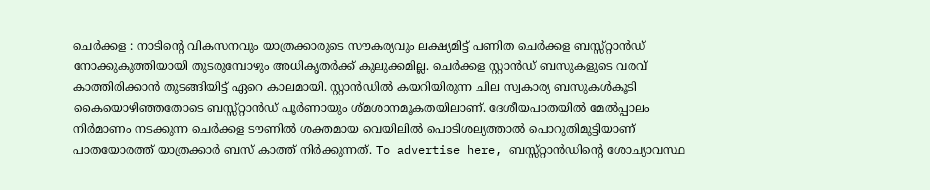ചെർക്കള : നാടിന്റെ വികസനവും യാത്രക്കാരുടെ സൗകര്യവും ലക്ഷ്യമിട്ട് പണിത ചെർക്കള ബസ്സ്റ്റാൻഡ് നോക്കുകുത്തിയായി തുടരുമ്പോഴും അധികൃതർക്ക് കുലുക്കമില്ല. ചെർക്കള സ്റ്റാൻഡ് ബസുകളുടെ വരവ് കാത്തിരിക്കാൻ തുടങ്ങിയിട്ട് ഏറെ കാലമായി. സ്റ്റാൻഡിൽ കയറിയിരുന്ന ചില സ്വകാര്യ ബസുകൾകൂടി കൈയൊഴിഞ്ഞതോടെ ബസ്സ്റ്റാൻഡ് പൂർണായും ശ്മശാനമൂകതയിലാണ്. ദേശീയപാതയിൽ മേൽപ്പാലം നിർമാണം നടക്കുന്ന ചെർക്കള ടൗണിൽ ശക്തമായ വെയിലിൽ പൊടിശല്യത്താൽ പൊറുതിമുട്ടിയാണ് പാതയോരത്ത് യാത്രക്കാർ ബസ് കാത്ത് നിർക്കുന്നത്. To advertise here, ബസ്സ്റ്റാൻഡിന്റെ ശോച്യാവസ്ഥ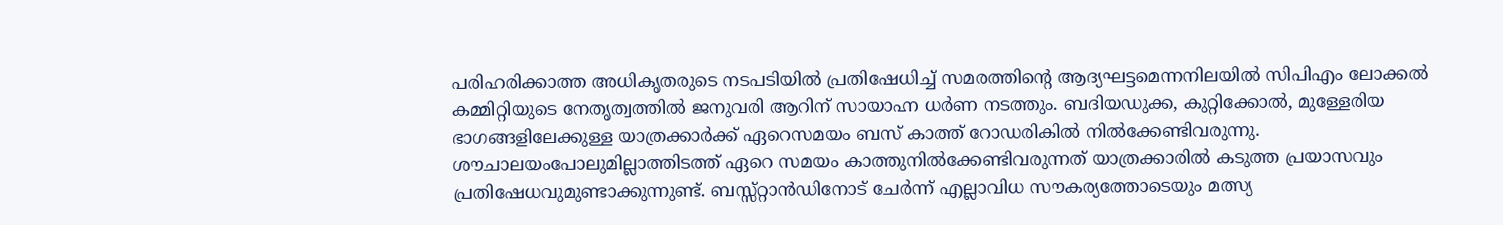പരിഹരിക്കാത്ത അധികൃതരുടെ നടപടിയിൽ പ്രതിഷേധിച്ച് സമരത്തിന്റെ ആദ്യഘട്ടമെന്നനിലയിൽ സിപിഎം ലോക്കൽ കമ്മിറ്റിയുടെ നേതൃത്വത്തിൽ ജനുവരി ആറിന് സായാഹ്ന ധർണ നടത്തും. ബദിയഡുക്ക, കുറ്റിക്കോൽ, മുള്ളേരിയ ഭാഗങ്ങളിലേക്കുള്ള യാത്രക്കാർക്ക് ഏറെസമയം ബസ് കാത്ത് റോഡരികിൽ നിൽക്കേണ്ടിവരുന്നു. ശൗചാലയംപോലുമില്ലാത്തിടത്ത് ഏറെ സമയം കാത്തുനിൽക്കേണ്ടിവരുന്നത് യാത്രക്കാരിൽ കടുത്ത പ്രയാസവും പ്രതിഷേധവുമുണ്ടാക്കുന്നുണ്ട്. ബസ്സ്റ്റാൻഡിനോട് ചേർന്ന് എല്ലാവിധ സൗകര്യത്തോടെയും മത്സ്യ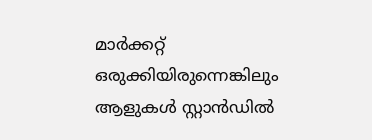മാർക്കറ്റ് ഒരുക്കിയിരുന്നെങ്കിലും ആളുകൾ സ്റ്റാൻഡിൽ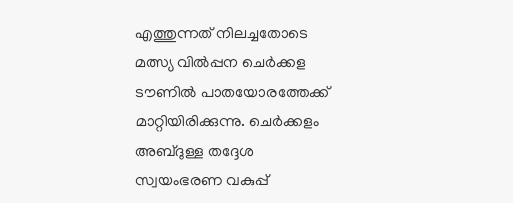എത്തുന്നത് നിലച്ചതോടെ മത്സ്യ വിൽപ്പന ചെർക്കള ടൗണിൽ പാതയോരത്തേക്ക് മാറ്റിയിരിക്കുന്നു. ചെർക്കളം അബ്ദുള്ള തദ്ദേശ സ്വയംഭരണ വകുപ്പ്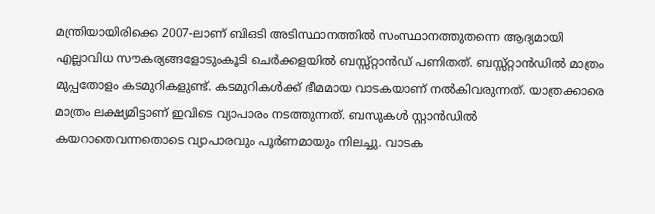മന്ത്രിയായിരിക്കെ 2007-ലാണ് ബിഒടി അടിസ്ഥാനത്തിൽ സംസ്ഥാനത്തുതന്നെ ആദ്യമായി എല്ലാവിധ സൗകര്യങ്ങളോടുംകൂടി ചെർക്കളയിൽ ബസ്സ്റ്റാൻഡ് പണിതത്. ബസ്സ്റ്റാൻഡിൽ മാത്രം മുപ്പതോളം കടമുറികളുണ്ട്. കടമുറികൾക്ക് ഭീമമായ വാടകയാണ് നൽകിവരുന്നത്. യാത്രക്കാരെ മാത്രം ലക്ഷ്യമിട്ടാണ് ഇവിടെ വ്യാപാരം നടത്തുന്നത്. ബസുകൾ സ്റ്റാൻഡിൽ കയറാതെവന്നതൊടെ വ്യാപാരവും പൂർണമായും നിലച്ചു. വാടക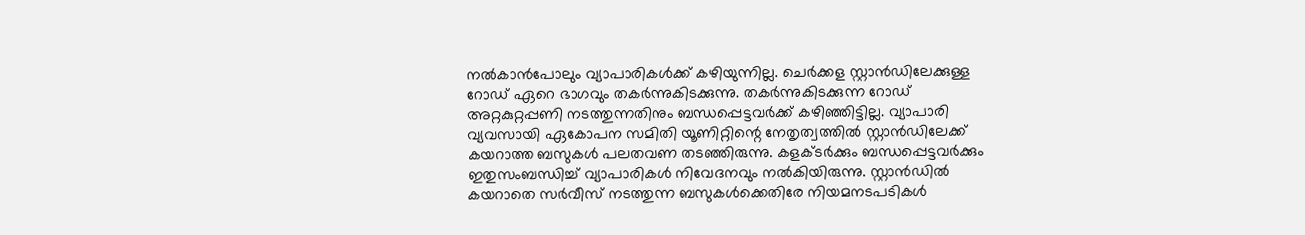നൽകാൻപോലും വ്യാപാരികൾക്ക് കഴിയുന്നില്ല. ചെർക്കള സ്റ്റാൻഡിലേക്കുള്ള റോഡ് ഏറെ ഭാഗവും തകർന്നുകിടക്കുന്നു. തകർന്നുകിടക്കുന്ന റോഡ് അറ്റകുറ്റപ്പണി നടത്തുന്നതിനും ബന്ധപ്പെട്ടവർക്ക് കഴിഞ്ഞിട്ടില്ല. വ്യാപാരി വ്യവസായി ഏകോപന സമിതി യൂണിറ്റിന്റെ നേതൃത്വത്തിൽ സ്റ്റാൻഡിലേക്ക് കയറാത്ത ബസുകൾ പലതവണ തടഞ്ഞിരുന്നു. കളക്ടർക്കും ബന്ധപ്പെട്ടവർക്കും ഇതുസംബന്ധിച്ച് വ്യാപാരികൾ നിവേദനവും നൽകിയിരുന്നു. സ്റ്റാൻഡിൽ കയറാതെ സർവീസ് നടത്തുന്ന ബസുകൾക്കെതിരേ നിയമനടപടികൾ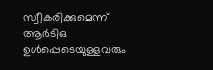സ്വീകരിക്കുമെന്ന് ആർടിഒ ഉൾപ്പെടെയുള്ളവരും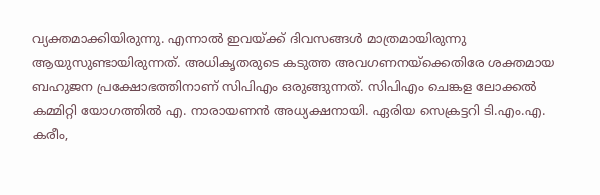വ്യക്തമാക്കിയിരുന്നു. എന്നാൽ ഇവയ്ക്ക് ദിവസങ്ങൾ മാത്രമായിരുന്നു ആയുസുണ്ടായിരുന്നത്. അധികൃതരുടെ കടുത്ത അവഗണനയ്ക്കെതിരേ ശക്തമായ ബഹുജന പ്രക്ഷോഭത്തിനാണ് സിപിഎം ഒരുങ്ങുന്നത്. സിപിഎം ചെങ്കള ലോക്കൽ കമ്മിറ്റി യോഗത്തിൽ എ. നാരായണൻ അധ്യക്ഷനായി. ഏരിയ സെക്രട്ടറി ടി.എം.എ. കരീം,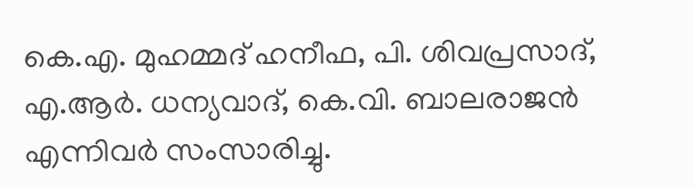കെ.എ. മുഹമ്മദ് ഹനീഫ, പി. ശിവപ്രസാദ്, എ.ആർ. ധന്യവാദ്, കെ.വി. ബാലരാജൻ എന്നിവർ സംസാരിച്ചു.